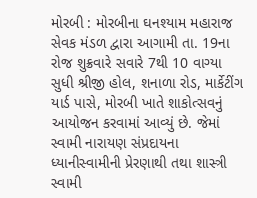મોરબી : મોરબીના ઘનશ્યામ મહારાજ સેવક મંડળ દ્વારા આગામી તા. 19ના રોજ શુક્રવારે સવારે 7થી 10 વાગ્યા સુધી શ્રીજી હોલ, શનાળા રોડ, માર્કેટીંગ યાર્ડ પાસે, મોરબી ખાતે શાકોત્સવનું આયોજન કરવામાં આવ્યું છે. જેમાં સ્વામી નારાયણ સંપ્રદાયના ધ્યાનીસ્વામીની પ્રેરણાથી તથા શાસ્ત્રી સ્વામી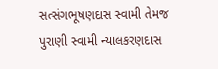સત્સંગભૂષણદાસ સ્વામી તેમજ પુરાણી સ્વામી ન્યાલકરણદાસ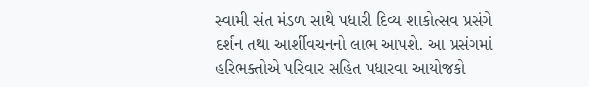સ્વામી સંત મંડળ સાથે પધારી દિવ્ય શાકોત્સવ પ્રસંગે દર્શન તથા આર્શીવચનનો લાભ આપશે. આ પ્રસંગમાં હરિભક્તોએ પરિવાર સહિત પધારવા આયોજકો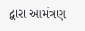દ્વારા આમંત્રણ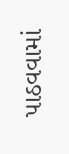પાઠવવામાં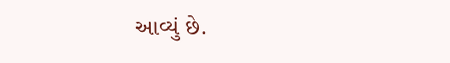આવ્યું છે.